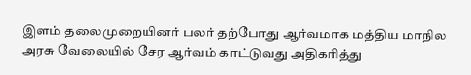இளம் தலைமுறையினர் பலர் தற்போது ஆர்வமாக மத்திய மாநில அரசு வேலையில் சேர ஆர்வம் காட்டுவது அதிகரித்து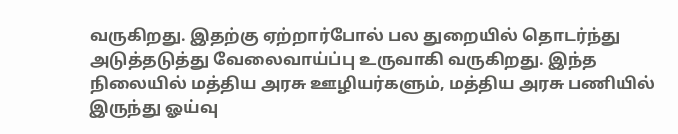வருகிறது. இதற்கு ஏற்றார்போல் பல துறையில் தொடர்ந்து அடுத்தடுத்து வேலைவாய்ப்பு உருவாகி வருகிறது. இந்த நிலையில் மத்திய அரசு ஊழியர்களும், மத்திய அரசு பணியில் இருந்து ஓய்வு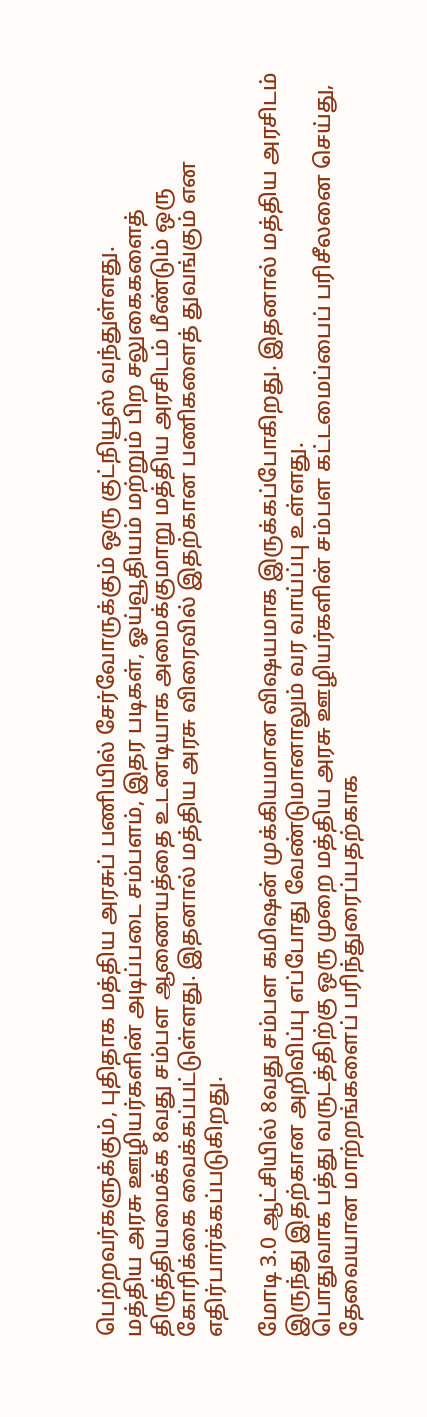பெற்றவர்களுக்கும், புதிதாக மத்திய அரசுப் பணியில் சேர்வோருக்கும் ஒரு குட்நியூஸ் வந்துள்ளது.
மத்திய அரசு ஊழியர்களின் அடிப்படை சம்பளம், இதர படிகள், ஓய்வூதியம் மற்றும் பிற சலுகைகளைத் திருத்தியமைக்க 8வது சம்பள ஆணையத்தை உடனடியாக அமைக்குமாறு மத்திய அரசிடம் மீண்டும் ஒரு கோரிக்கை வைக்கப்பட்டுள்ளது. இதனால் மத்திய அரசு விரைவில் இதற்கான பணிகளைத் துவங்கும் என எதிர்பார்க்கப்படுகிறது.

மோடி 3.0 ஆட்சியில் 8வது சம்பள கமிஷன் முக்கியமான விஷயமாக இருக்கப்போகிறது. இதனால் மத்திய அரசிடம் இருந்து இதற்கான அறிவிப்பு எப்போது வேண்டுமானாலும் வர வாய்ப்பு உள்ளது.
பொதுவாக பத்து வருடத்திற்கு ஒரு முறை மத்திய அரசு ஊழியர்களின் சம்பள கட்டமைப்பைப் பரிசீலனை செய்து, தேவையான மாற்றங்களைப் பரிந்துரைப்பதற்காக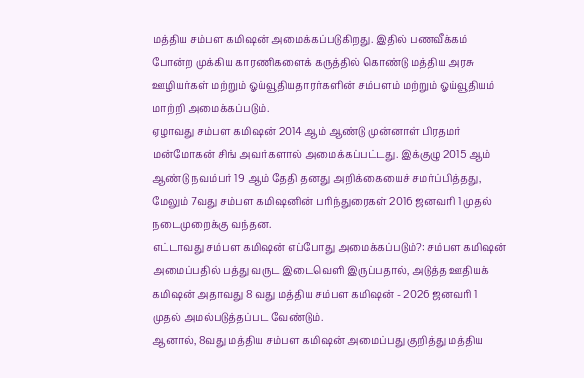மத்திய சம்பள கமிஷன் அமைக்கப்படுகிறது. இதில் பணவீக்கம் போன்ற முக்கிய காரணிகளைக் கருத்தில் கொண்டு மத்திய அரசு ஊழியர்கள் மற்றும் ஓய்வூதியதாரர்களின் சம்பளம் மற்றும் ஓய்வூதியம் மாற்றி அமைக்கப்படும்.
ஏழாவது சம்பள கமிஷன் 2014 ஆம் ஆண்டு முன்னாள் பிரதமர் மன்மோகன் சிங் அவர்களால் அமைக்கப்பட்டது. இக்குழு 2015 ஆம் ஆண்டு நவம்பர் 19 ஆம் தேதி தனது அறிக்கையைச் சமர்ப்பித்தது, மேலும் 7வது சம்பள கமிஷனின் பரிந்துரைகள் 2016 ஜனவரி 1 முதல் நடைமுறைக்கு வந்தன.
எட்டாவது சம்பள கமிஷன் எப்போது அமைக்கப்படும்?: சம்பள கமிஷன் அமைப்பதில் பத்து வருட இடைவெளி இருப்பதால், அடுத்த ஊதியக் கமிஷன் அதாவது 8 வது மத்திய சம்பள கமிஷன் - 2026 ஜனவரி 1 முதல் அமல்படுத்தப்பட வேண்டும்.
ஆனால், 8வது மத்திய சம்பள கமிஷன் அமைப்பது குறித்து மத்திய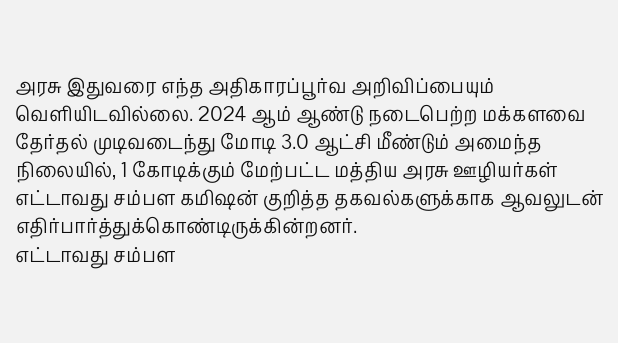அரசு இதுவரை எந்த அதிகாரப்பூர்வ அறிவிப்பையும் வெளியிடவில்லை. 2024 ஆம் ஆண்டு நடைபெற்ற மக்களவை தேர்தல் முடிவடைந்து மோடி 3.0 ஆட்சி மீண்டும் அமைந்த நிலையில், 1 கோடிக்கும் மேற்பட்ட மத்திய அரசு ஊழியர்கள் எட்டாவது சம்பள கமிஷன் குறித்த தகவல்களுக்காக ஆவலுடன் எதிர்பார்த்துக்கொண்டிருக்கின்றனர்.
எட்டாவது சம்பள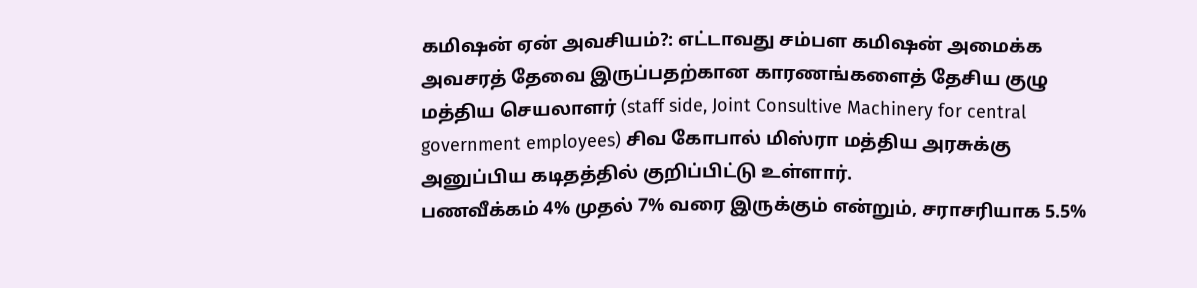கமிஷன் ஏன் அவசியம்?: எட்டாவது சம்பள கமிஷன் அமைக்க அவசரத் தேவை இருப்பதற்கான காரணங்களைத் தேசிய குழு மத்திய செயலாளர் (staff side, Joint Consultive Machinery for central government employees) சிவ கோபால் மிஸ்ரா மத்திய அரசுக்கு அனுப்பிய கடிதத்தில் குறிப்பிட்டு உள்ளார்.
பணவீக்கம் 4% முதல் 7% வரை இருக்கும் என்றும், சராசரியாக 5.5%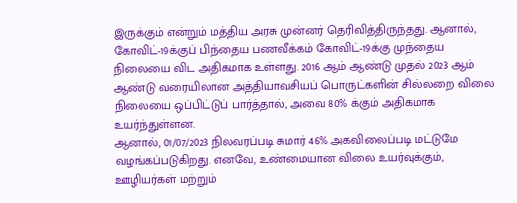இருக்கும் என்றும் மத்திய அரசு முன்னர் தெரிவித்திருந்தது. ஆனால், கோவிட்-19க்குப் பிந்தைய பணவீக்கம் கோவிட்-19க்கு முந்தைய நிலையை விட அதிகமாக உள்ளது. 2016 ஆம் ஆண்டு முதல் 2023 ஆம் ஆண்டு வரையிலான அத்தியாவசியப் பொருட்களின் சில்லறை விலை நிலையை ஒப்பிட்டுப் பார்த்தால், அவை 80% க்கும் அதிகமாக உயர்ந்துள்ளன.
ஆனால், 01/07/2023 நிலவரப்படி சுமார் 46% அகவிலைப்படி மட்டுமே வழங்கப்படுகிறது. எனவே, உண்மையான விலை உயர்வுக்கும், ஊழியர்கள் மற்றும்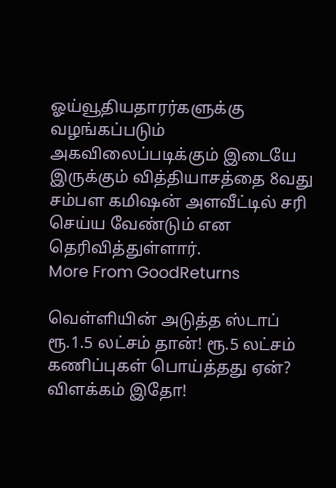ஓய்வூதியதாரர்களுக்கு வழங்கப்படும் அகவிலைப்படிக்கும் இடையே இருக்கும் வித்தியாசத்தை 8வது சம்பள கமிஷன் அளவீட்டில் சரி செய்ய வேண்டும் என தெரிவித்துள்ளார்.
More From GoodReturns

வெள்ளியின் அடுத்த ஸ்டாப் ரூ.1.5 லட்சம் தான்! ரூ.5 லட்சம் கணிப்புகள் பொய்த்தது ஏன்? விளக்கம் இதோ!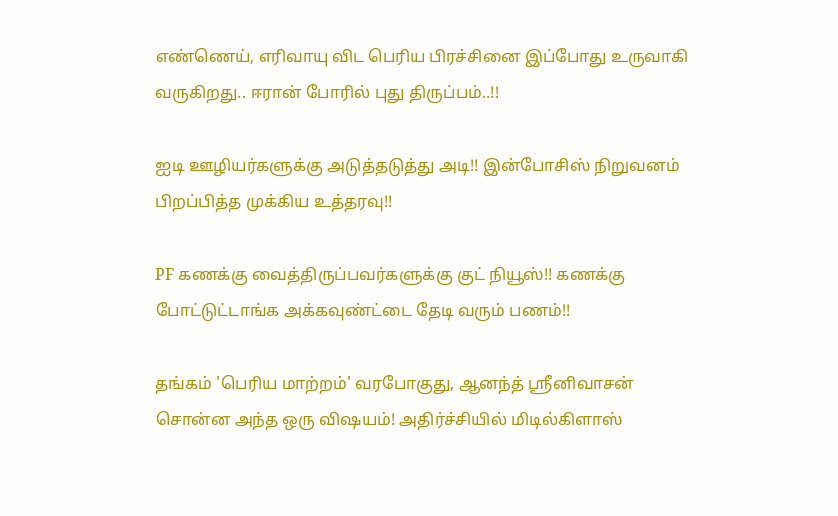எண்ணெய், எரிவாயு விட பெரிய பிரச்சினை இப்போது உருவாகி வருகிறது.. ஈரான் போரில் புது திருப்பம்..!!

ஐடி ஊழியர்களுக்கு அடுத்தடுத்து அடி!! இன்போசிஸ் நிறுவனம் பிறப்பித்த முக்கிய உத்தரவு!!

PF கணக்கு வைத்திருப்பவர்களுக்கு குட் நியூஸ்!! கணக்கு போட்டுட்டாங்க அக்கவுண்ட்டை தேடி வரும் பணம்!!

தங்கம் 'பெரிய மாற்றம்' வரபோகுது, ஆனந்த் ஸ்ரீனிவாசன் சொன்ன அந்த ஒரு விஷயம்! அதிர்ச்சியில் மிடில்கிளாஸ்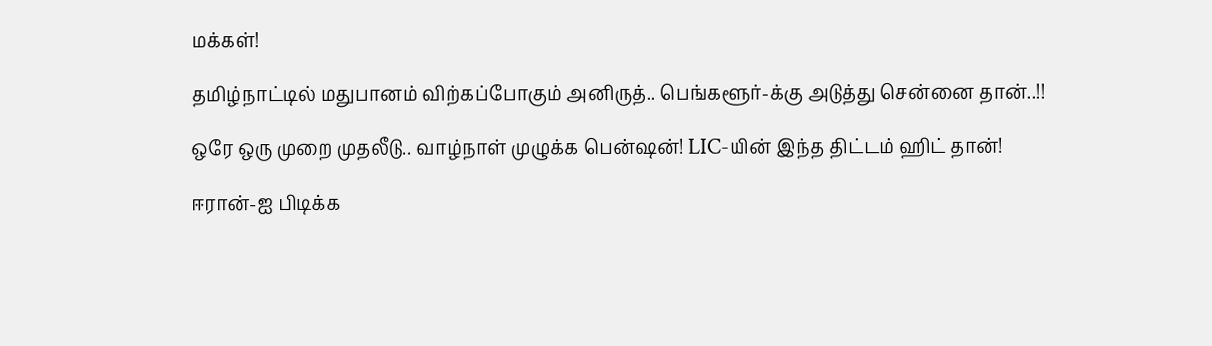மக்கள்!

தமிழ்நாட்டில் மதுபானம் விற்கப்போகும் அனிருத்.. பெங்களூர்-க்கு அடுத்து சென்னை தான்..!!

ஒரே ஒரு முறை முதலீடு.. வாழ்நாள் முழுக்க பென்ஷன்! LIC-யின் இந்த திட்டம் ஹிட் தான்!

ஈரான்-ஐ பிடிக்க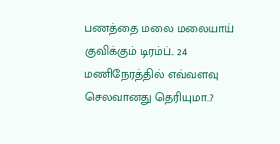பணத்தை மலை மலையாய் குவிக்கும் டிரம்ப்.. 24 மணிநேரத்தில் எவ்வளவு செலவானது தெரியுமா..?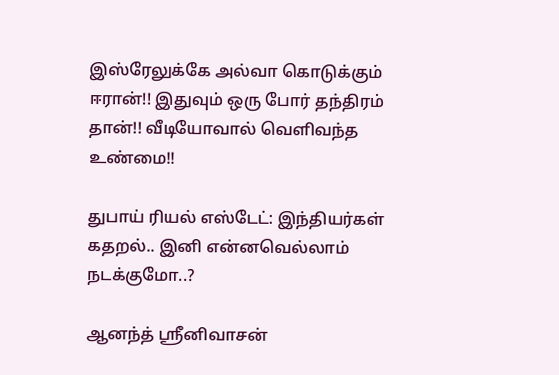இஸ்ரேலுக்கே அல்வா கொடுக்கும் ஈரான்!! இதுவும் ஒரு போர் தந்திரம் தான்!! வீடியோவால் வெளிவந்த உண்மை!!

துபாய் ரியல் எஸ்டேட்: இந்தியர்கள் கதறல்.. இனி என்னவெல்லாம் நடக்குமோ..?

ஆனந்த் ஸ்ரீனிவாசன்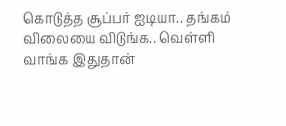கொடுத்த சூப்பர் ஐடியா.. தங்கம் விலையை விடுங்க.. வெள்ளி வாங்க இதுதான்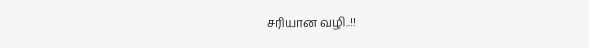சரியான வழி..!!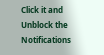Click it and Unblock the Notifications